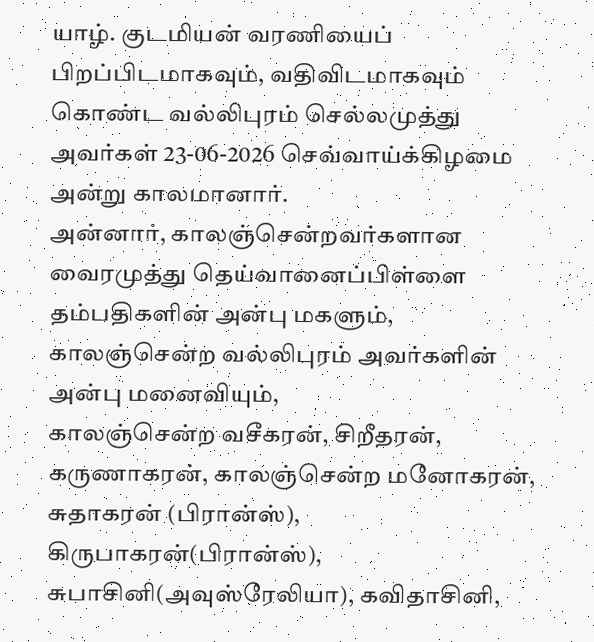யாழ். குடமியன் வரணியைப் பிறப்பிடமாகவும், வதிவிடமாகவும் கொண்ட வல்லிபுரம் செல்லமுத்து அவர்கள் 23-06-2026 செவ்வாய்க்கிழமை அன்று காலமானார்.
அன்னார், காலஞ்சென்றவர்களான வைரமுத்து தெய்வானைப்பிள்ளை தம்பதிகளின் அன்பு மகளும்,
காலஞ்சென்ற வல்லிபுரம் அவர்களின் அன்பு மனைவியும்,
காலஞ்சென்ற வசீகரன், சிறீதரன், கருணாகரன், காலஞ்சென்ற மனோகரன், சுதாகரன் (பிரான்ஸ்), கிருபாகரன்(பிரான்ஸ்), சுபாசினி(அவுஸ்ரேலியா), கவிதாசினி,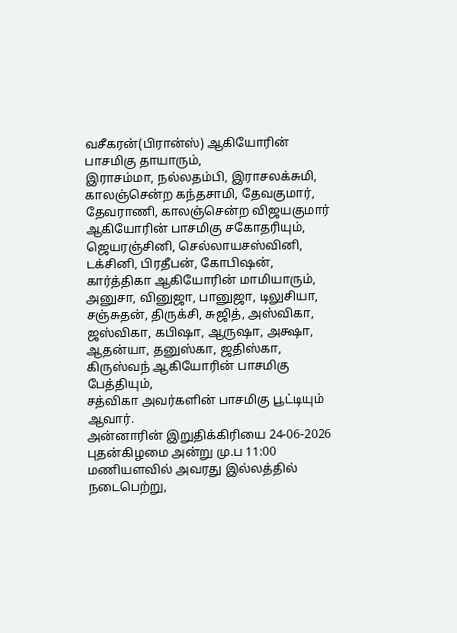வசீகரன்(பிரான்ஸ்) ஆகியோரின் பாசமிகு தாயாரும்,
இராசம்மா, நல்லதம்பி, இராசலக்சுமி, காலஞ்சென்ற கந்தசாமி, தேவகுமார், தேவராணி, காலஞ்சென்ற விஜயகுமார் ஆகியோரின் பாசமிகு சகோதரியும்,
ஜெயரஞ்சினி, செல்லாயசஸ்வினி, டக்சினி, பிரதீபன், கோபிஷன், கார்த்திகா ஆகியோரின் மாமியாரும்,
அனுசா, வினுஜா, பானுஜா, டிலுசியா, சஞ்சுதன், திருக்சி, சுஜித், அஸ்விகா, ஜஸ்விகா, கபிஷா, ஆருஷா, அக்ஷா, ஆதன்யா, தனுஸ்கா, ஜதிஸ்கா, கிருஸ்வந் ஆகியோரின் பாசமிகு பேத்தியும்,
சத்விகா அவர்களின் பாசமிகு பூட்டியும் ஆவார்.
அன்னாரின் இறுதிக்கிரியை 24-06-2026 புதன்கிழமை அன்று மு.ப 11:00 மணியளவில் அவரது இல்லத்தில் நடைபெற்று,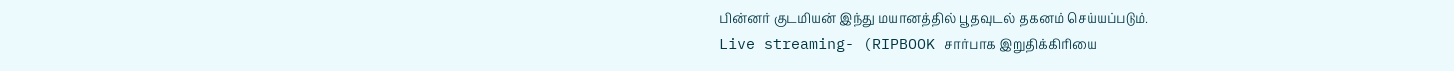பின்னர் குடமியன் இந்து மயானத்தில் பூதவுடல் தகனம் செய்யப்படும்.
Live streaming- (RIPBOOK சார்பாக இறுதிக்கிரியை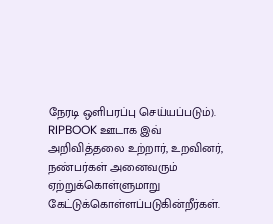நேரடி ஒளிபரப்பு செய்யப்படும்).
RIPBOOK ஊடாக இவ் அறிவித்தலை உற்றார், உறவினர், நண்பர்கள் அனைவரும் ஏற்றுக்கொள்ளுமாறு கேட்டுக்கொள்ளப்படுகின்றீர்கள்.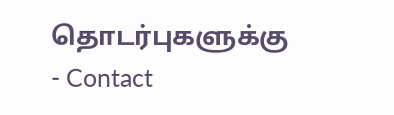தொடர்புகளுக்கு
- Contact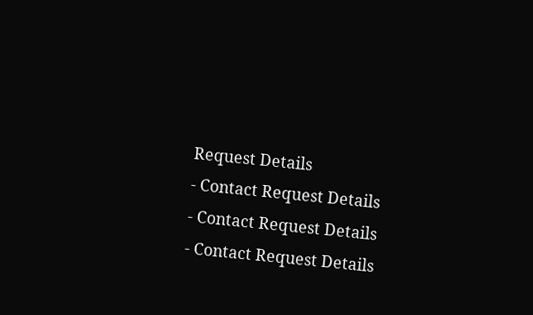Request Details
- Contact Request Details
- Contact Request Details
- Contact Request Details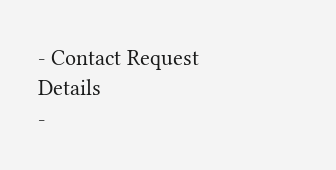- Contact Request Details
-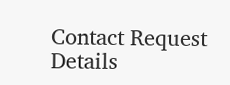Contact Request Details